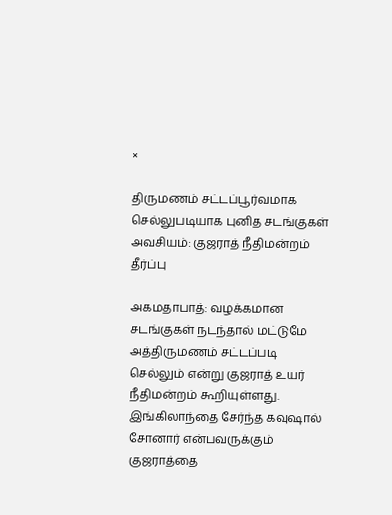×

திருமணம் சட்டப்பூர்வமாக செல்லுபடியாக புனித சடங்குகள் அவசியம்: குஜராத் நீதிமன்றம் தீர்ப்பு

அகமதாபாத்: வழக்கமான சடங்குகள் நடந்தால் மட்டுமே அத்திருமணம் சட்டப்படி செல்லும் என்று குஜராத் உயர் நீதிமன்றம் கூறியுள்ளது. இங்கிலாந்தை சேர்ந்த கவுஷால் சோனார் என்பவருக்கும் குஜராத்தை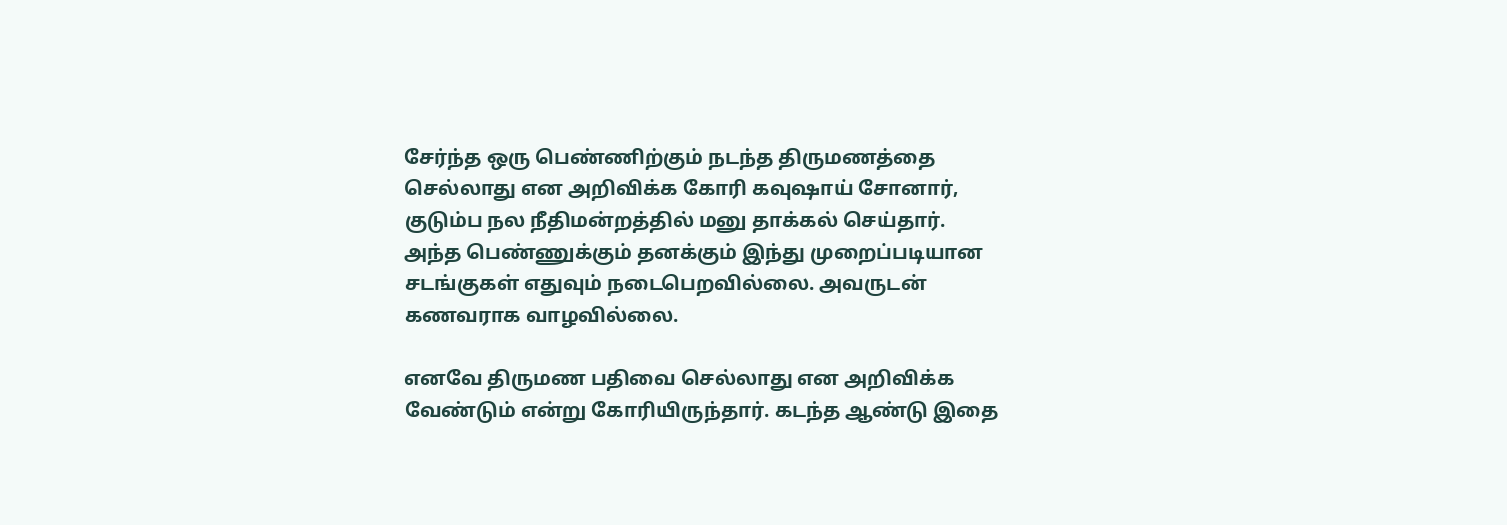சேர்ந்த ஒரு பெண்ணிற்கும் நடந்த திருமணத்தை செல்லாது என அறிவிக்க கோரி கவுஷாய் சோனார், குடும்ப நல நீதிமன்றத்தில் மனு தாக்கல் செய்தார். அந்த பெண்ணுக்கும் தனக்கும் இந்து முறைப்படியான சடங்குகள் எதுவும் நடைபெறவில்லை. அவருடன் கணவராக வாழவில்லை.

எனவே திருமண பதிவை செல்லாது என அறிவிக்க வேண்டும் என்று கோரியிருந்தார். கடந்த ஆண்டு இதை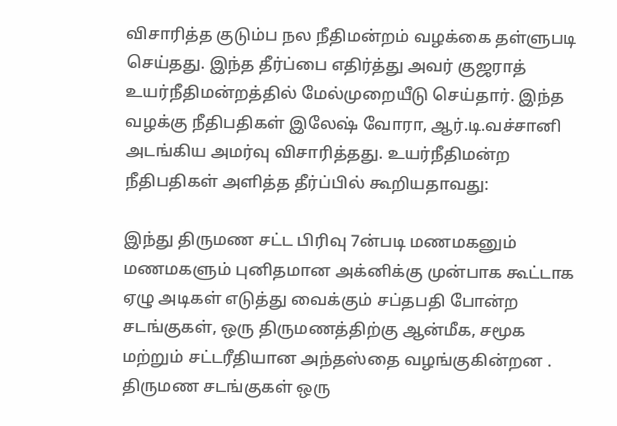விசாரித்த குடும்ப நல நீதிமன்றம் வழக்கை தள்ளுபடி செய்தது. இந்த தீர்ப்பை எதிர்த்து அவர் குஜராத் உயர்நீதிமன்றத்தில் மேல்முறையீடு செய்தார். இந்த வழக்கு நீதிபதிகள் இலேஷ் வோரா, ஆர்.டி.வச்சானி அடங்கிய அமர்வு விசாரித்தது. உயர்நீதிமன்ற நீதிபதிகள் அளித்த தீர்ப்பில் கூறியதாவது:

இந்து திருமண சட்ட பிரிவு 7ன்படி மணமகனும் மணமகளும் புனிதமான அக்னிக்கு முன்பாக கூட்டாக ஏழு அடிகள் எடுத்து வைக்கும் சப்தபதி போன்ற சடங்குகள், ஒரு திருமணத்திற்கு ஆன்மீக, சமூக மற்றும் சட்டரீதியான அந்தஸ்தை வழங்குகின்றன . திருமண சடங்குகள் ஒரு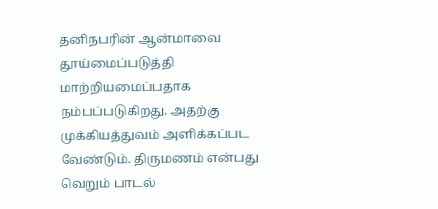தனிநபரின் ஆன்மாவை தூய்மைப்படுத்தி மாற்றியமைப்பதாக நம்பப்படுகிறது. அதற்கு முக்கியத்துவம் அளிக்கப்பட வேண்டும். திருமணம் என்பது வெறும் பாடல்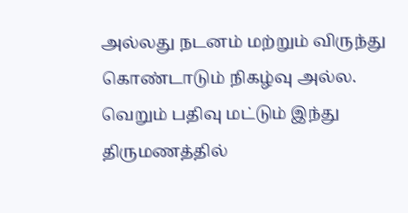அல்லது நடனம் மற்றும் விருந்து கொண்டாடும் நிகழ்வு அல்ல. வெறும் பதிவு மட்டும் இந்து திருமணத்தில்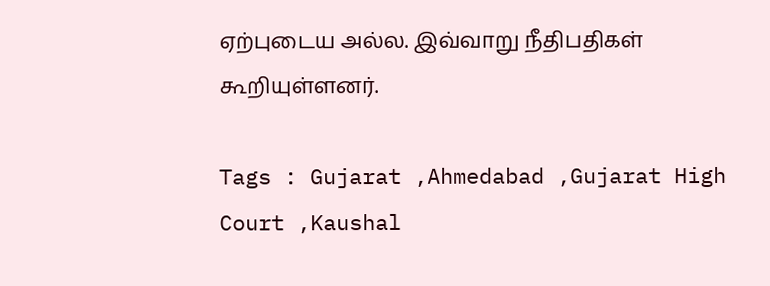ஏற்புடைய அல்ல. இவ்வாறு நீதிபதிகள் கூறியுள்ளனர்.

Tags : Gujarat ,Ahmedabad ,Gujarat High Court ,Kaushal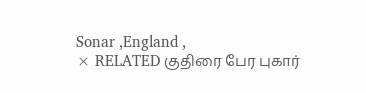Sonar ,England ,
× RELATED குதிரை பேர புகார்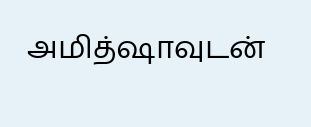அமித்ஷாவுடன்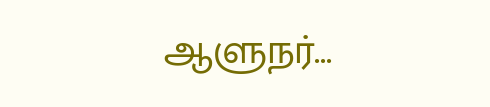ஆளுநர்...